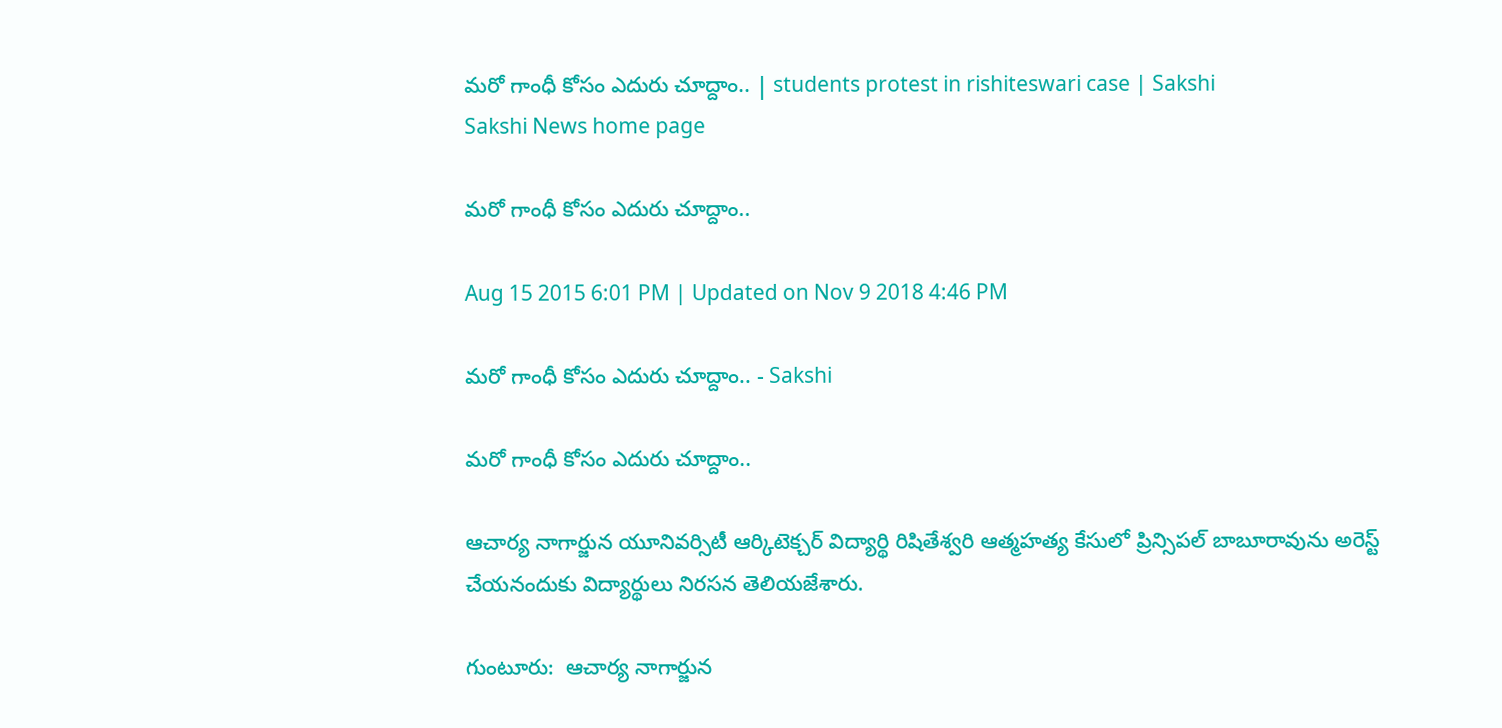మరో గాంధీ కోసం ఎదురు చూద్దాం.. | students protest in rishiteswari case | Sakshi
Sakshi News home page

మరో గాంధీ కోసం ఎదురు చూద్దాం..

Aug 15 2015 6:01 PM | Updated on Nov 9 2018 4:46 PM

మరో గాంధీ కోసం ఎదురు చూద్దాం.. - Sakshi

మరో గాంధీ కోసం ఎదురు చూద్దాం..

ఆచార్య నాగార్జున యూనివర్సిటీ ఆర్కిటెక్చర్ విద్యార్థి రిషితేశ్వరి ఆత్మహత్య కేసులో ప్రిన్సిపల్ బాబూరావును అరెస్ట్ చేయనందుకు విద్యార్థులు నిరసన తెలియజేశారు.

గుంటూరు:  ఆచార్య నాగార్జున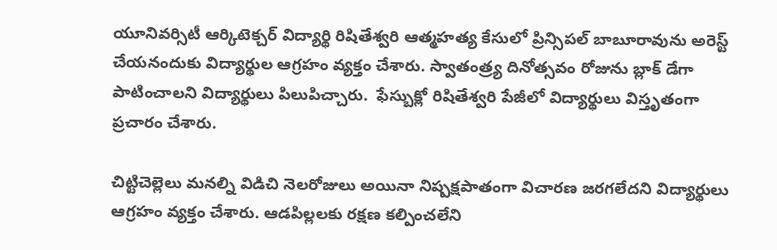యూనివర్సిటీ ఆర్కిటెక్చర్ విద్యార్థి రిషితేశ్వరి ఆత్మహత్య కేసులో ప్రిన్సిపల్ బాబూరావును అరెస్ట్ చేయనందుకు విద్యార్థుల ఆగ్రహం వ్యక్తం చేశారు. స్వాతంత్ర్య దినోత్సవం రోజును బ్లాక్ డేగా పాటించాలని విద్యార్థులు పిలుపిచ్చారు.  ఫేస్బుక్లో రిషితేశ్వరి పేజీలో విద్యార్థులు విస్తృతంగా ప్రచారం చేశారు.

చిట్టిచెల్లెలు మనల్ని విడిచి నెలరోజులు అయినా నిష్పక్షపాతంగా విచారణ జరగలేదని విద్యార్థులు ఆగ్రహం వ్యక్తం చేశారు. ఆడపిల్లలకు రక్షణ కల్పించలేని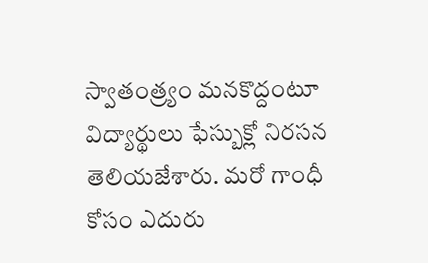స్వాతంత్ర్యం మనకొద్దంటూ విద్యార్థులు ఫేస్బుక్లో నిరసన తెలియజేశారు. మరో గాంధీ కోసం ఎదురు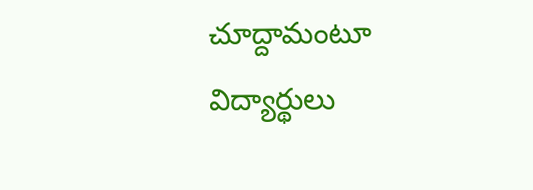చూద్దామంటూ విద్యార్థులు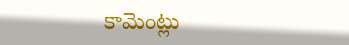కామెంట్లు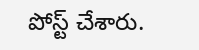పోస్ట్ చేశారు.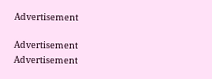Advertisement

Advertisement
Advertisement